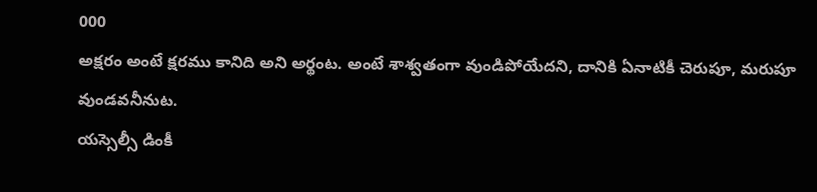000
అక్షరం అంటే క్షరము కానిది అని అర్థంట. అంటే శాశ్వతంగా వుండిపోయేదని, దానికి ఏనాటికీ చెరుపూ, మరుపూ వుండవనీనుట.
యస్సెల్సీ డింకీ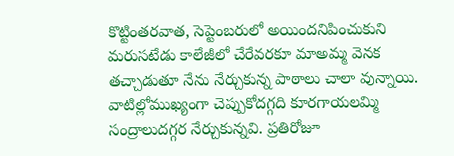కొట్టింతరవాత, సెప్టెంబరులో అయిందనిపించుకుని మరుసటేడు కాలేజీలో చేరేవరకూ మాఅమ్మ వెనక తచ్చాడుతూ నేను నేర్చుకున్న పాఠాలు చాలా వున్నాయి.
వాటిల్లోముఖ్యంగా చెప్పుకోదగ్గది కూరగాయలమ్మి సంద్రాలుదగ్గర నేర్చుకున్నవి. ప్రతిరోజూ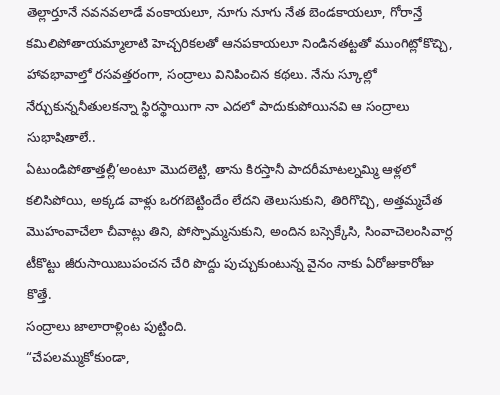తెల్లార్తూనే నవనవలాడే వంకాయలూ, నూగు నూగు నేత బెండకాయలూ, గోరాన్తే కమిలిపోతాయమ్మాలాటి హెచ్చరికలతో ఆనపకాయలూ నిండినతట్టతో ముంగిట్లోకొచ్చి, హావభావాల్తో రసవత్తరంగా, సంద్రాలు వినిపించిన కథలు. నేను స్కూల్లో నేర్చుకున్ననీతులకన్నా స్థిరస్థాయిగా నా ఎదలో పాదుకుపోయినవి ఆ సంద్రాలు సుభాషితాలే..
ఏటుండిపోతాత్తల్లీ’అంటూ మొదలెట్టి, తాను కిరస్తానీ పాదరీమాటల్నమ్మి ఆళ్లలో కలిసిపోయి, అక్కడ వాళ్లు ఒరగబెట్టిందేం లేదని తెలుసుకుని, తిరిగొచ్చి, అత్తమ్మచేత మొహంవాచేలా చీవాట్లు తిని, పోస్పొమ్మనుకుని, అందిన బస్సెక్కేసి, సింవాచెలంసివార్ల టీకొట్టు జీరుసాయిబుపంచన చేరి పొద్దు పుచ్చుకుంటున్న వైనం నాకు ఏరోజుకారోజు కొత్తే.
సంద్రాలు జాలారాళ్లింట పుట్టింది.
“చేపలమ్ముకోకుండా,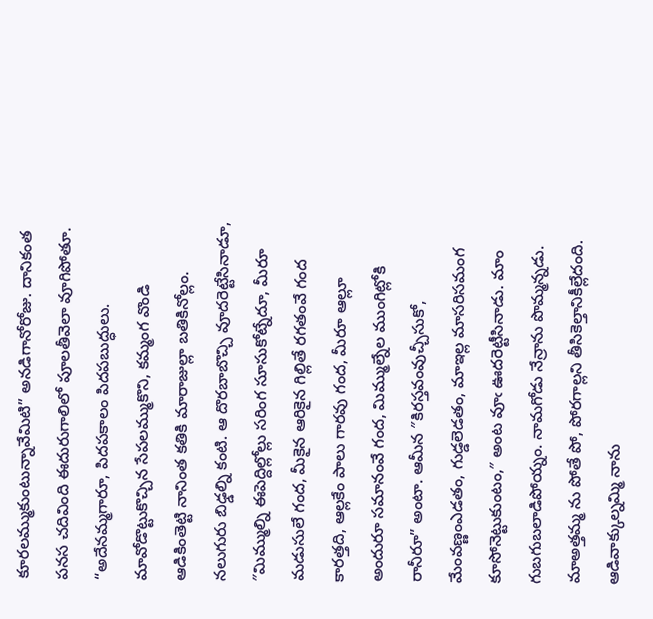కూరలమ్ముకుంటున్నావేమిటి” అనడిగానోరోజు. దానికంత పనస చదివింది ఈదురుగాలిలో పూలతీవెలా వూగిపోతూ.
“అదేనమ్మగారూ, పిదపకాలం పిదపబుద్ధులు. మావోడొట్టుకొచ్చిన సేపలమ్ముకొని, కమ్మంగ వొండి ఆడికింతెట్టి నానింత కతికి మారాజుల్లా బతికినోల్లం. నలుగురు బిఢ్డల్ని కంటి. ఆ దొరబాబొచ్చి వూదరెట్టేసినాడూ, ″మిమ్ముల్ని ఈపెద్దిల్లోల్లు సరింగ సూసుకోట్నేదూ, మీరూ మడుసులే గంద, మీకైన ఆరికైన గిల్లితే రగతంవే గంద కారత్తది, ఆల్లకేం పాలు గారవు గంద, మీరూ ఆల్లూ అందురూ సమానంవే గంద, మిమ్ముల్నేల ముంగిట్లోకి రానీరూ” అంటా. ఆమీన ″కిరస్తవంవుచ్చీసుకో, మేంవణ్ణంఎడతం, గుడ్డలెడతం, మాఇల్ల మాసరిసమంగ కూసోనెట్టుకుంటం,″ అంట వూఁ ఊదరెట్టీసినాడు. మాం గుబగుబలాడిపోయ్నం. నామగోడు నేన్రాను పొమ్మన్నడు. మాఅత్తమ్మ ను పోతే పో, పోరగాల్లని తీసికెల్తానికీల్లేదంది. ఆడివాక్కుల్నమ్మి నాను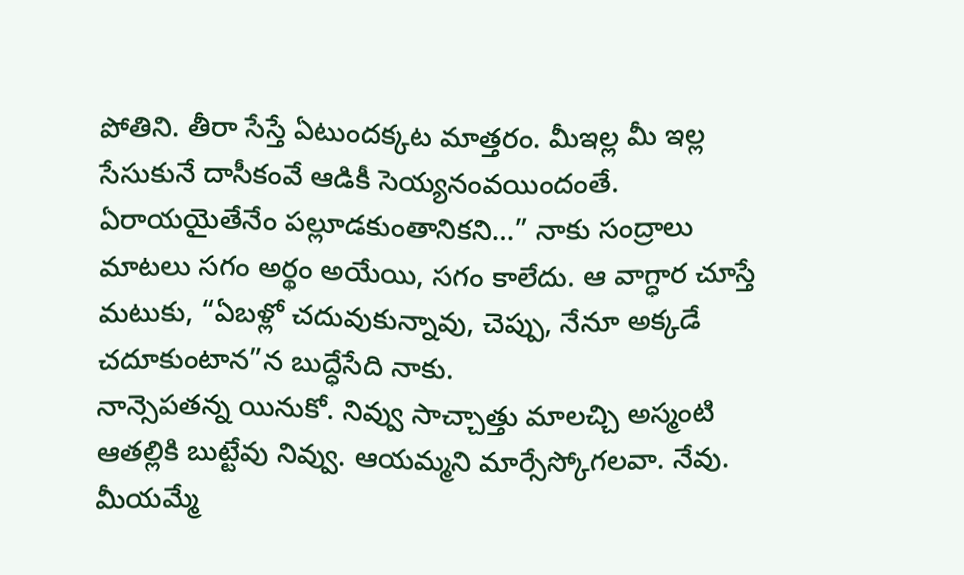పోతిని. తీరా సేస్తే ఏటుందక్కట మాత్తరం. మీఇల్ల మీ ఇల్ల సేసుకునే దాసీకంవే ఆడికీ సెయ్యనంవయిందంతే. ఏరాయయైతేనేం పల్లూడకుంతానికని…” నాకు సంద్రాలు మాటలు సగం అర్థం అయేయి, సగం కాలేదు. ఆ వాగ్ధార చూస్తే మటుకు, “ఏబళ్లో చదువుకున్నావు, చెప్పు, నేనూ అక్కడే చదూకుంటాన”న బుద్ధేసేది నాకు.
నాన్సెపతన్న యినుకో. నివ్వు సాచ్చాత్తు మాలచ్చి అస్మంటి ఆతల్లికి బుట్టేవు నివ్వు. ఆయమ్మని మార్సేస్కోగలవా. నేవు. మీయమ్మే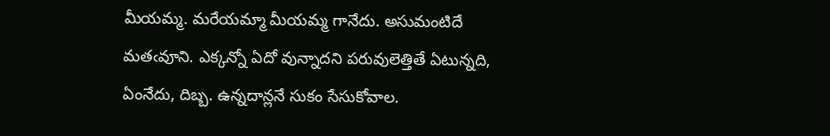మీయమ్మ. మరేయమ్మా మీయమ్మ గానేదు. అసుమంటిదే మతఁవూని. ఎక్కన్నో ఏదో వున్నాదని పరువులెత్తితే ఏటున్నది, ఏంనేదు, దిబ్బ. ఉన్నదాన్లనే సుకం సేసుకోవాల.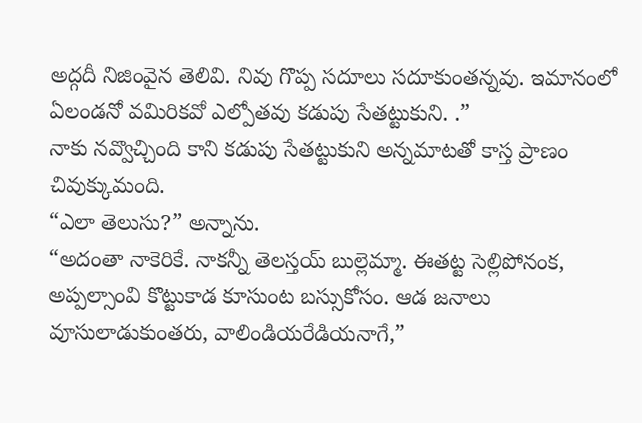అద్గదీ నిజింవైన తెలివి. నివు గొప్ప సదూలు సదూకుంతన్నవు. ఇమానంలో ఏలండనో వమిరికవో ఎల్పోతవు కడుపు సేతట్టుకుని. .”
నాకు నవ్వొచ్చింది కాని కడుపు సేతట్టుకుని అన్నమాటతో కాస్త ప్రాణం చివుక్కుమంది.
“ఎలా తెలుసు?” అన్నాను.
“అదంతా నాకెరికే. నాకన్నీ తెలస్తయ్ బుల్లెమ్మా. ఈతట్ట సెల్లిపోనంక, అప్పల్సాంవి కొట్టుకాడ కూసుంట బస్సుకోసం. ఆడ జనాలు వూసులాడుకుంతరు, వాలిండియరేడియనాగే,”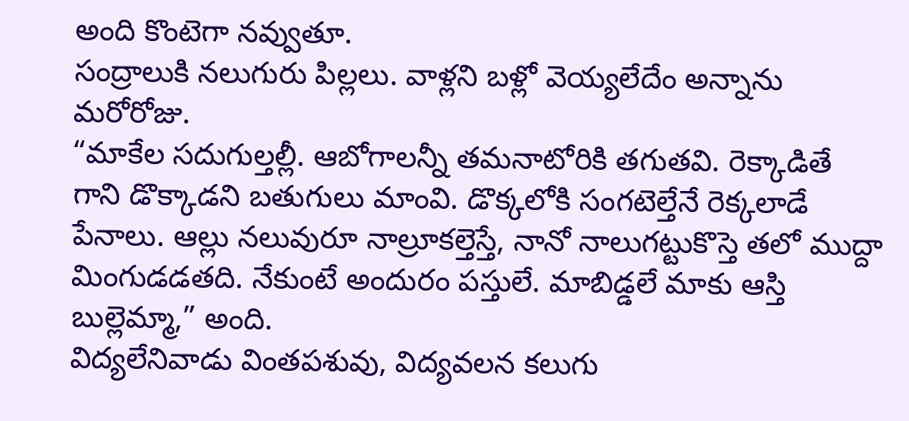అంది కొంటెగా నవ్వుతూ.
సంద్రాలుకి నలుగురు పిల్లలు. వాళ్లని బళ్లో వెయ్యలేదేం అన్నాను మరోరోజు.
“మాకేల సదుగుల్తల్లీ. ఆబోగాలన్నీ తమనాటోరికి తగుతవి. రెక్కాడితే గాని డొక్కాడని బతుగులు మాంవి. డొక్కలోకి సంగటెల్తేనే రెక్కలాడే పేనాలు. ఆల్లు నలువురూ నాల్రూకల్తెస్తే, నానో నాలుగట్టుకొస్తె తలో ముద్దా మింగుడడతది. నేకుంటే అందురం పస్తులే. మాబిడ్డలే మాకు ఆస్తి బుల్లెమ్మా,” అంది.
విద్యలేనివాడు వింతపశువు, విద్యవలన కలుగు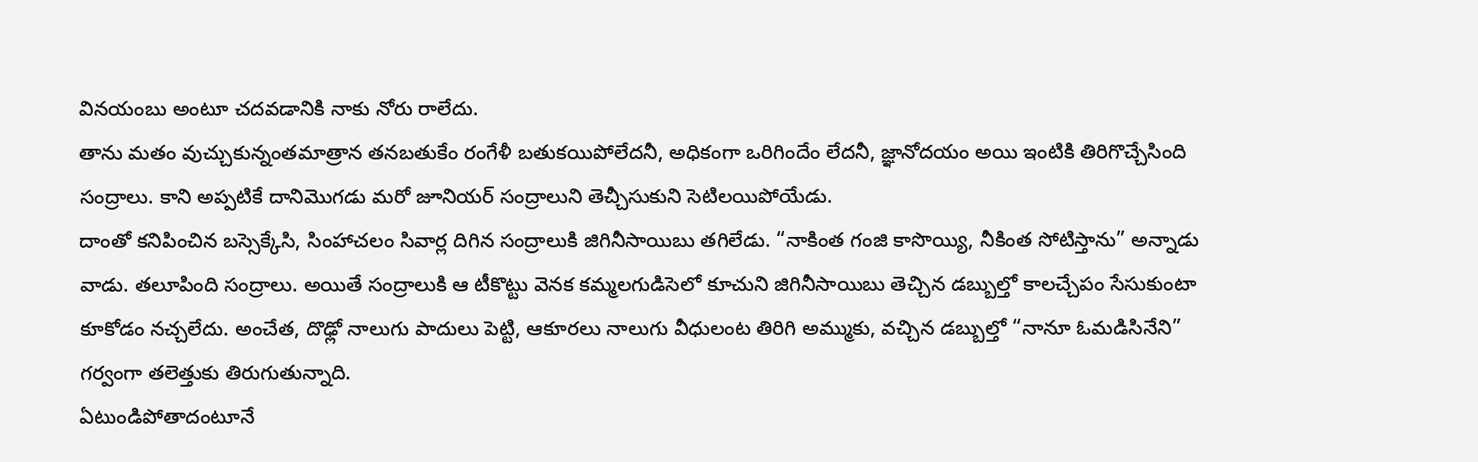వినయంబు అంటూ చదవడానికి నాకు నోరు రాలేదు.
తాను మతం వుచ్చుకున్నంతమాత్రాన తనబతుకేం రంగేళీ బతుకయిపోలేదనీ, అధికంగా ఒరిగిందేం లేదనీ, జ్ఞానోదయం అయి ఇంటికి తిరిగొచ్చేసింది సంద్రాలు. కాని అప్పటికే దానిమొగడు మరో జూనియర్ సంద్రాలుని తెచ్చీసుకుని సెటిలయిపోయేడు.
దాంతో కనిపించిన బస్సెక్కేసి, సింహాచలం సివార్ల దిగిన సంద్రాలుకి జిగినీసాయిబు తగిలేడు. “నాకింత గంజి కాసొయ్యి, నీకింత సోటిస్తాను” అన్నాడు వాడు. తలూపింది సంద్రాలు. అయితే సంద్రాలుకి ఆ టీకొట్టు వెనక కమ్మలగుడిసెలో కూచుని జిగినీసాయిబు తెచ్చిన డబ్బుల్తో కాలచ్చేపం సేసుకుంటా కూకోడం నచ్చలేదు. అంచేత, దొఢ్లో నాలుగు పాదులు పెట్టి, ఆకూరలు నాలుగు వీధులంట తిరిగి అమ్ముకు, వచ్చిన డబ్బుల్తో “నానూ ఓమడిసినేని” గర్వంగా తలెత్తుకు తిరుగుతున్నాది.
ఏటుండిపోతాదంటూనే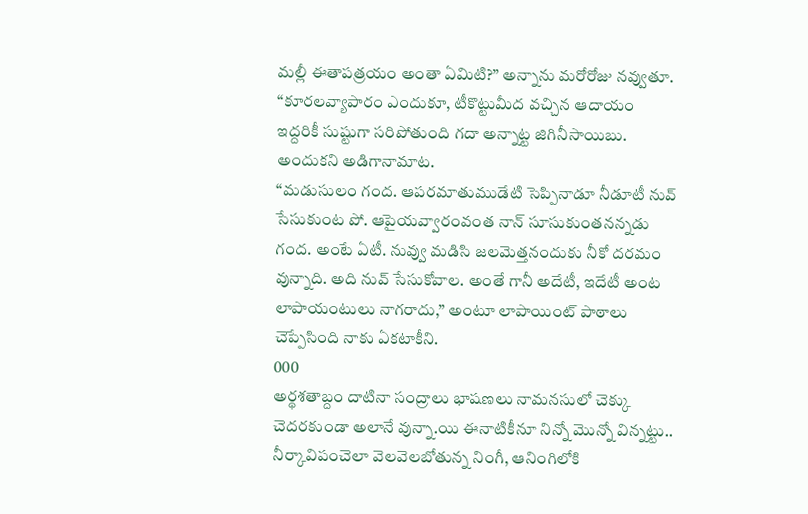మల్లీ ఈతాపత్రయం అంతా ఏమిటి?” అన్నాను మరోరోజు నవ్వుతూ.
“కూరలవ్యాపారం ఎందుకూ, టీకొట్టుమీద వచ్చిన ఆదాయం ఇద్దరికీ సుష్టుగా సరిపోతుంది గదా అన్నాట్ట జిగినీసాయిబు. అందుకని అడిగానామాట.
“మడుసులం గంద. ఆపరమాతుముడేటి సెప్పినాడూ నీడూటీ నువ్ సేసుకుంట పో. ఆపైయవ్వారంవంత నాన్ సూసుకుంతనన్నడు గంద. అంటే ఏటీ. నువ్వు మడిసి జలమెత్తనందుకు నీకో దరమం వున్నాది. అది నువ్ సేసుకోవాల. అంతే గానీ అదేటీ, ఇదేటీ అంట లాపాయంటులు నాగరాదు,” అంటూ లాపాయింట్ పాఠాలు చెప్పేసింది నాకు ఏకటాకీని.
000
అర్థశతాబ్దం దాటినా సంద్రాలు భాషణలు నామనసులో చెక్కు చెదరకుండా అలానే వున్నా.యి ఈనాటికీనూ నిన్నో మొన్నో విన్నట్టు..
నీర్కావిపంచెలా వెలవెలబోతున్న నింగీ, ఆనింగిలోకి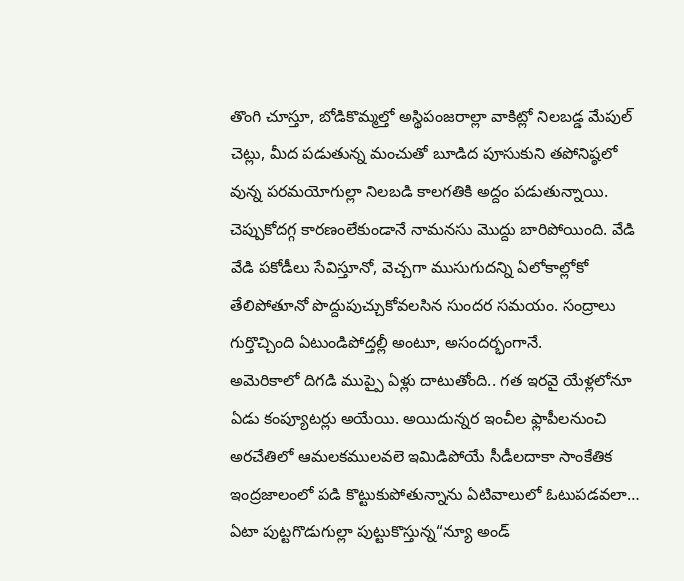తొంగి చూస్తూ, బోడికొమ్మల్తో అస్థిపంజరాల్లా వాకిట్లో నిలబడ్డ మేపుల్ చెట్లు, మీద పడుతున్న మంచుతో బూడిద పూసుకుని తపోనిష్ఠలో వున్న పరమయోగుల్లా నిలబడి కాలగతికి అద్దం పడుతున్నాయి.
చెప్పుకోదగ్గ కారణంలేకుండానే నామనసు మొద్దు బారిపోయింది. వేడి వేడి పకోడీలు సేవిస్తూనో, వెచ్చగా ముసుగుదన్ని ఏలోకాల్లోకో తేలిపోతూనో పొద్దుపుచ్చుకోవలసిన సుందర సమయం. సంద్రాలు గుర్తొచ్చింది ఏటుండిపోద్తల్లీ అంటూ, అసందర్భంగానే.
అమెరికాలో దిగడి ముప్పై ఏళ్లు దాటుతోంది.. గత ఇరవై యేళ్లలోనూ ఏడు కంప్యూటర్లు అయేయి. అయిదున్నర ఇంచీల ఫ్లాపీలనుంచి అరచేతిలో ఆమలకములవలె ఇమిడిపోయే సీడీలదాకా సాంకేతిక ఇంద్రజాలంలో పడి కొట్టుకుపోతున్నాను ఏటివాలులో ఓటుపడవలా… ఏటా పుట్టగొడుగుల్లా పుట్టుకొస్తున్న“న్యూ అండ్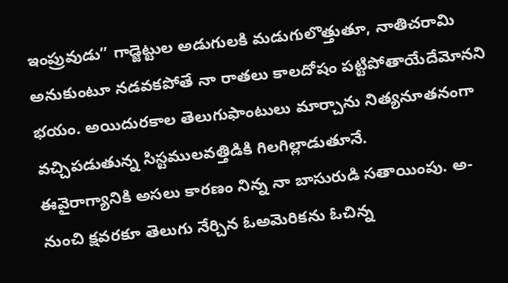ఇంప్రువుడు” గాడ్జెట్టుల అడుగులకి మడుగులొత్తుతూ, నాతిచరామి అనుకుంటూ నడవకపోతే నా రాతలు కాలదోషం పట్టిపోతాయేదేమోనని భయం. అయిదురకాల తెలుగుఫాంటులు మార్చాను నిత్యనూతనంగా వచ్చిపడుతున్న సిస్టములవత్తిడికి గిలగిల్లాడుతూనే.
ఈవైరాగ్యానికి అసలు కారణం నిన్న నా బాసురుడి సతాయింపు. అ-నుంచి క్షవరకూ తెలుగు నేర్చిన ఓఅమెరికను ఓచిన్న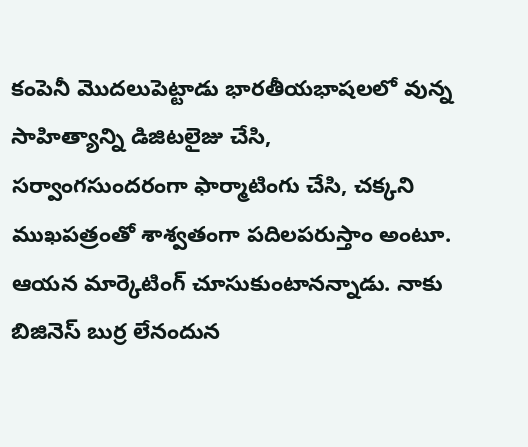కంపెనీ మొదలుపెట్టాడు భారతీయభాషలలో వున్న సాహిత్యాన్ని డిజిటలైజు చేసి, సర్వాంగసుందరంగా ఫార్మాటింగు చేసి, చక్కని ముఖపత్రంతో శాశ్వతంగా పదిలపరుస్తాం అంటూ. ఆయన మార్కెటింగ్ చూసుకుంటానన్నాడు. నాకు బిజినెస్ బుర్ర లేనందున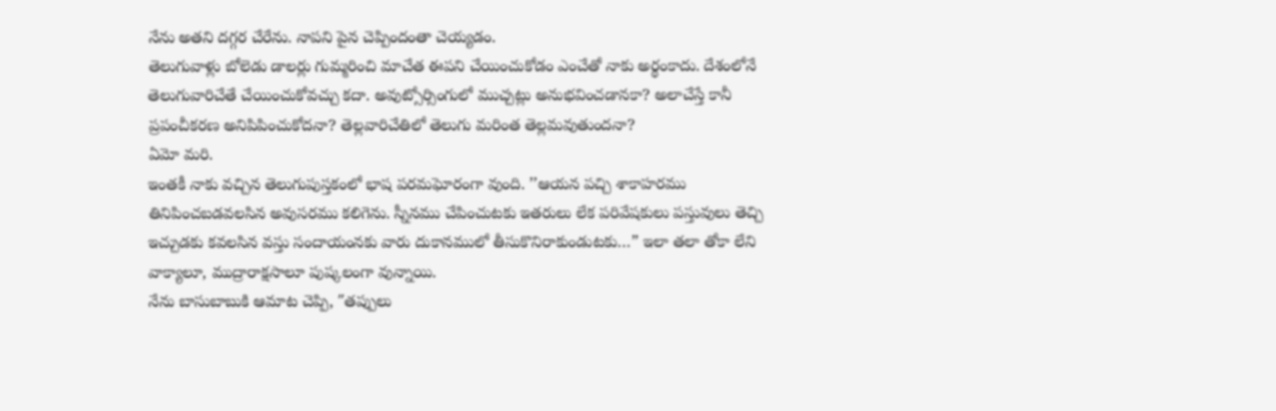నేను అతని దగ్గర చేరేను. నాపని పైన చెప్పిందంతా చెయ్యడం.
తెలుగువాళ్లు బోలెడు డాలర్లు గుమ్మరించి మాచేత ఈపని చేయించుకోడం ఎంచేతో నాకు అర్థంకాదు. దేశంలోనే తెలుగువారిచేతే చేయించుకోవచ్చు కదా. అవుట్సోర్సింగులో ముచ్చట్లు అనుభవించడానకా? అలాచేస్తే కానీ ప్రపంచీకరణ అనిపిపించుకోదనా? తెల్లవారిచేతిలో తెలుగు మరింత తెల్లమవుతుందనా?
ఏమో మరి.
ఇంతకీ నాకు వచ్చిన తెలుగుపుస్తకంలో భాష పరమఘోరంగా వుంది. ’’ఆయన పచ్చి శాకాహరము తినిపించబడవలసిన అవుసరము కలిగెను. స్నీనము చేపించుటకు ఇతరులు లేక పరివేషకులు పస్తువులు తెచ్చి ఇచ్చుడకు కవలసిన వస్తు సందాయంనకు వారు దుకానములో తీసుకొనిరాకుండుటకు…” ఇలా తలా తోకా లేని వాక్యాలూ, ముద్రారాక్షసాలూ పుష్కలంగా వున్నాయి.
నేను బాసుబాబుకి ఆమాట చెప్పి, ″తప్పులు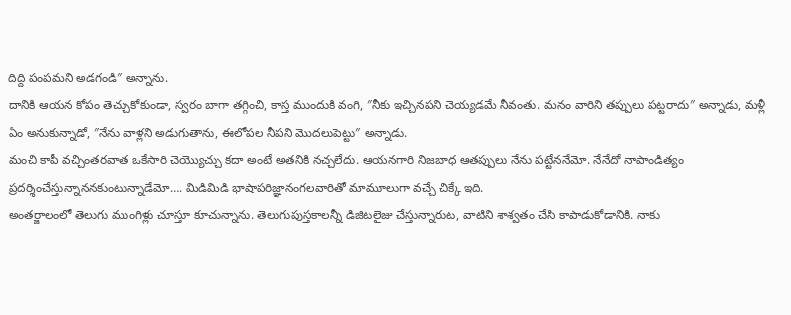దిద్ది పంపమని అడగండి″ అన్నాను.
దానికి ఆయన కోపం తెచ్చుకోకుండా, స్వరం బాగా తగ్గించి, కాస్త ముందుకి వంగి, ″నీకు ఇచ్చినపని చెయ్యడమే నీవంతు. మనం వారిని తప్పులు పట్టరాదు″ అన్నాడు, మళ్లీ ఏం అనుకున్నాడో, ″నేను వాళ్లని అడుగుతాను, ఈలోపల నీపని మొదలుపెట్టు″ అన్నాడు.
మంచి కాపీ వచ్చింతరవాత ఒకేసారి చెయ్యొచ్చు కదా అంటే అతనికి నచ్చలేదు. ఆయనగారి నిజబాధ ఆతప్పులు నేను పట్టేననేమో. నేనేదో నాపాండిత్యం ప్రదర్శించేస్తున్నాననకుంటున్నాడేమో…. మిడిమిడి భాషాపరిజ్ఞానంగలవారితో మామూలుగా వచ్చే చిక్కే ఇది.
అంతర్జాలంలో తెలుగు ముంగిళ్లు చూస్తూ కూచున్నాను. తెలుగుపుస్తకాలన్నీ డిజిటలైజు చేస్తున్నారుట, వాటిని శాశ్వతం చేసి కాపాడుకోడానికి. నాకు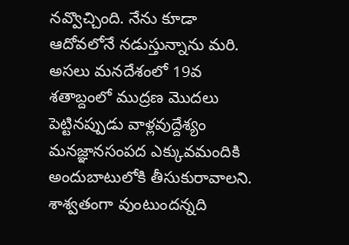నవ్వొచ్చింది. నేను కూడా ఆదోవలోనే నడుస్తున్నాను మరి.
అసలు మనదేశంలో 19వ శతాబ్దంలో ముద్రణ మొదలు పెట్టినప్పుడు వాళ్లవుద్దేశ్యం మనజ్ఞానసంపద ఎక్కువమందికి అందుబాటులోకి తీసుకురావాలని. శాశ్వతంగా వుంటుందన్నది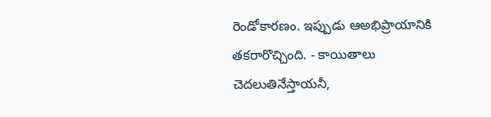రెండోకారణం. ఇప్పుడు ఆఅభిప్రాయానికి తకరారొచ్చింది. - కాయితాలు చెదలుతినేస్తాయనీ,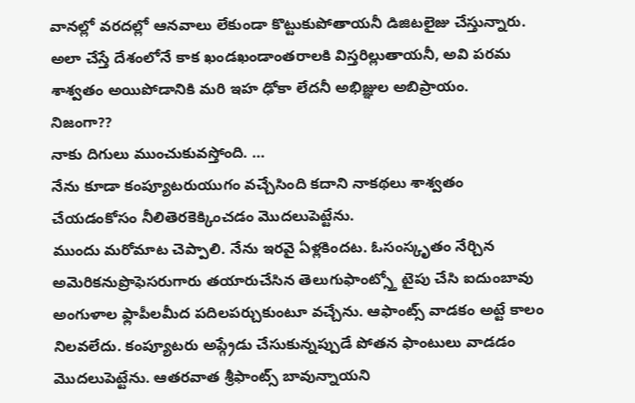వానల్లో వరదల్లో ఆనవాలు లేకుండా కొట్టుకుపోతాయనీ డిజిటలైజు చేస్తున్నారు. అలా చేస్తే దేశంలోనే కాక ఖండఖండాంతరాలకి విస్తరిల్లుతాయనీ, అవి పరమ శాశ్వతం అయిపోడానికి మరి ఇహ ఢోకా లేదనీ అభిజ్ఞుల అబిప్రాయం.
నిజంగా??
నాకు దిగులు ముంచుకువస్తోంది. …
నేను కూడా కంప్యూటరుయుగం వచ్చేసింది కదాని నాకథలు శాశ్వతం చేయడంకోసం నీలితెరకెక్కించడం మొదలుపెట్టేను.
ముందు మరోమాట చెప్పాలి. నేను ఇరవై ఏళ్లకిందట. ఓసంస్కృతం నేర్చిన అమెరికనుప్రొఫెసరుగారు తయారుచేసిన తెలుగుఫాంట్స్తో టైపు చేసి ఐదుంబావు అంగుళాల ఫ్లాపీలమీద పదిలపర్చుకుంటూ వచ్చేను. ఆఫాంట్స్ వాడకం అట్టే కాలం నిలవలేదు. కంప్యూటరు అప్గ్రేడు చేసుకున్నప్పుడే పోతన ఫాంటులు వాడడం మొదలుపెట్టేను. ఆతరవాత శ్రీఫాంట్స్ బావున్నాయని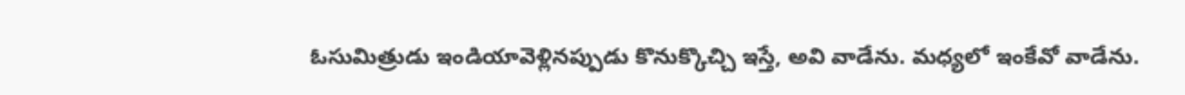ఓసుమిత్రుడు ఇండియావెళ్లినప్పుడు కొనుక్కొచ్చి ఇస్తే, అవి వాడేను. మధ్యలో ఇంకేవో వాడేను.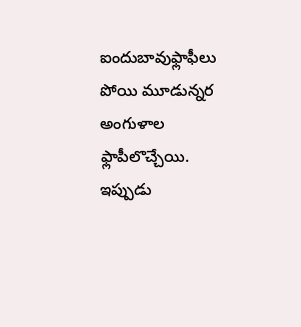ఐందుబావుఫ్లాఫీలు పోయి మూడున్నర అంగుళాల ఫ్లాపీలొచ్చేయి.
ఇప్పుడు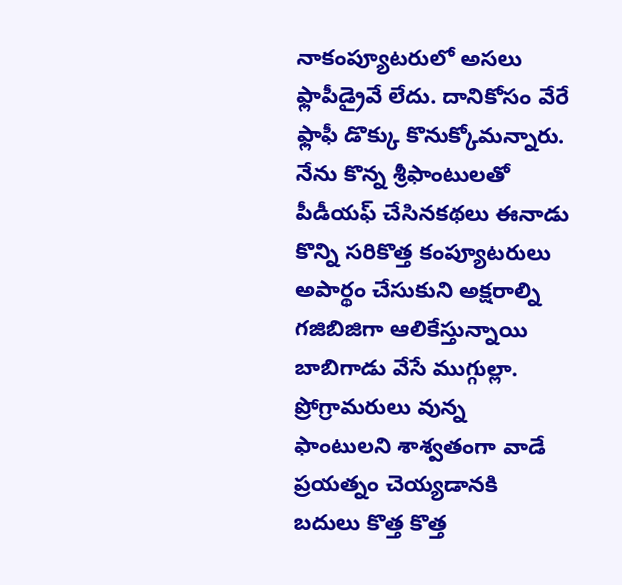నాకంప్యూటరులో అసలు ఫ్లాపీడ్రైవే లేదు. దానికోసం వేరే ఫ్లాఫీ డొక్కు కొనుక్కోమన్నారు. నేను కొన్న శ్రీఫాంటులతో పీడీయఫ్ చేసినకథలు ఈనాడు కొన్ని సరికొత్త కంప్యూటరులు అపార్థం చేసుకుని అక్షరాల్ని గజిబిజిగా ఆలికేస్తున్నాయి బాబిగాడు వేసే ముగ్గుల్లా. ప్రోగ్రామరులు వున్న ఫాంటులని శాశ్వతంగా వాడే ప్రయత్నం చెయ్యడానకి బదులు కొత్త కొత్త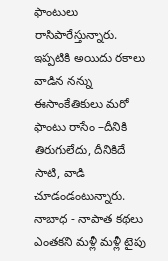ఫాంటులు రాసిపారేస్తున్నారు. ఇప్పటికి అయిదు రకాలు వాడిన నన్ను ఈసాంకేతికులు మరో ఫాంటు రాసేం –దీనికి తిరుగులేదు, దీనికిదే సాటి, వాడి చూడండంటున్నారు.
నాబాధ - నాపాత కథలు ఎంతకని మళ్లీ మళ్లీ టైపు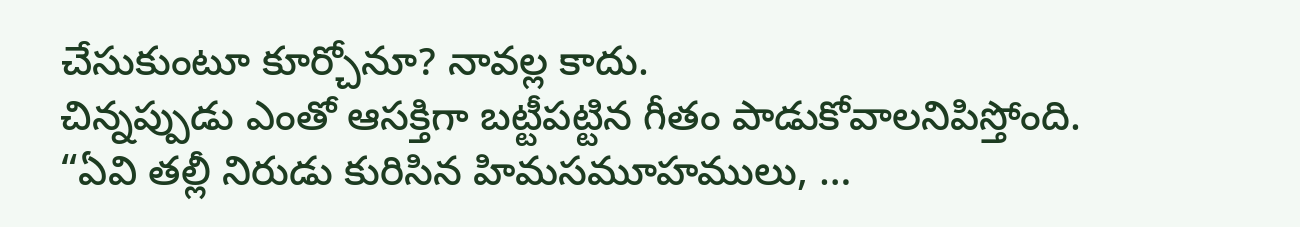చేసుకుంటూ కూర్చోనూ? నావల్ల కాదు.
చిన్నప్పుడు ఎంతో ఆసక్తిగా బట్టీపట్టిన గీతం పాడుకోవాలనిపిస్తోంది. “ఏవి తల్లీ నిరుడు కురిసిన హిమసమూహములు, …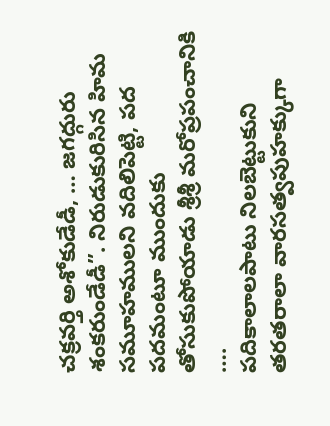చక్రవర్తి అశోకుడేడీ, … జగద్గురు శంకరుండేడీ”. నిరుడుకురిసిన హిమ సమూహములని వదిలిపెట్టి, పద పదమంటూ ముందుకు తోసుకుపోయాడు శ్రీశ్రీ మరోప్రపంచానికి ….
పదికాలాలపాటు నిలబెట్టుకుని తరతరాలా వారసత్వపుహక్కుగా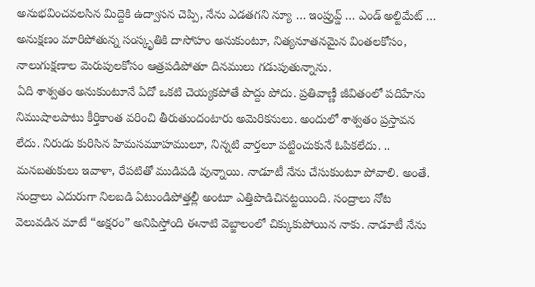అనుభవించవలసిన మిద్దెకి ఉద్వాసన చెప్పి, నేను ఎడతగని న్యూ … ఇంప్రువ్డ్ … ఎండ్ అల్టిమేట్ … అనుక్షణం మారిపోతున్న సంస్కృతికి దాసోహం అనుకుంటూ, నిత్యనూతనమైన వింతలకోసం, నాలుగుక్షణాల మెరుపులకోసం ఆత్రపడిపోతూ దినములు గడుపుతున్నాను.
ఏది శాశ్వతం అనుకుంటూనే ఏదో ఒకటి చెయ్యకపోతే పొద్దు పోదు. ప్రతివాణ్ణీ జీవితంలో పదిహేను నిముషాలపాటు కీర్తికాంత వరించి తీరుతుందంటారు అమెరికనులు. అందులో శాశ్వతం ప్రస్తావన లేదు. నిరుడు కురిసిన హిమసమూహములూ, నిన్నటి వార్తలూ పట్టించుకునే ఓపికలేదు. .. మనబతుకులు ఇవాళా, రేపటితో ముడిపడి వున్నాయి. నాడూటీ నేను చేసుకుంటూ పోవాలి. అంతే.
సంద్రాలు ఎదురుగా నిలబడి ఏటుండిపోత్తల్లీ అంటూ ఎత్తిపొడిచినట్టయింది. సంద్రాలు నోట వెలువడిన మాటే “అక్షరం” అనిపిస్తోంది ఈనాటి వెబ్జాలంలో చిక్కుకుపోయిన నాకు. నాడూటీ నేను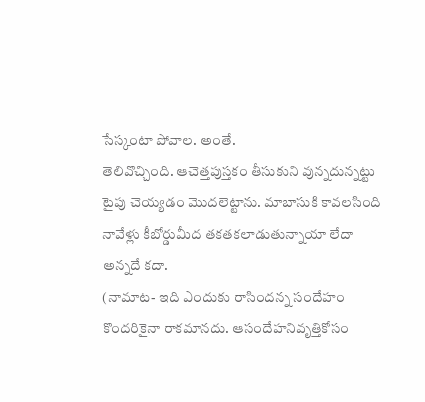సేస్కంటా పోవాల. అంతే.
తెలివొచ్చింది. ఆచెత్తపుస్తకం తీసుకుని వున్నదున్నట్టు టైపు చెయ్యడం మొదలెట్టాను. మాబాసుకి కావలసింది నావేళ్లు కీబోర్డుమీద తకతకలాడుతున్నాయా లేదా అన్నదే కదా.
(నామాట- ఇది ఎందుకు రాసిందన్న సందేహం కొందరికైనా రాకమానదు. ఆసందేహనివృత్తికోసం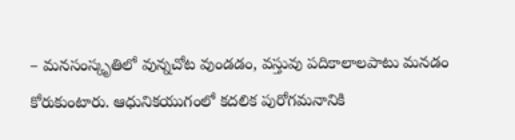– మనసంస్కృతిలో వున్నచోట వుండడం, వస్తువు పదికాలాలపాటు మనడం కోరుకుంటారు. ఆధునికయుగంలో కదలిక పురోగమనానికి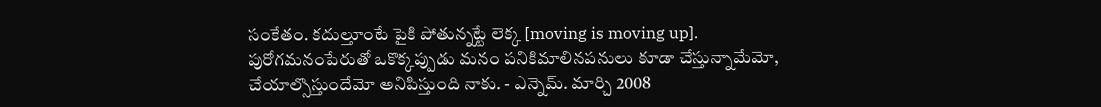సంకేతం. కదుల్తూంటే పైకి పోతున్నట్టే లెక్క [moving is moving up]. పురోగమనంపేరుతో ఒకొక్కప్పుడు మనం పనికిమాలినపనులు కూడా చేస్తున్నామేమో, చేయాల్సొస్తుందేమో అనిపిస్తుంది నాకు. - ఎన్నెమ్. మార్చి 2008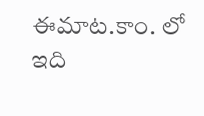ఈమాట.కాం. లో ఇది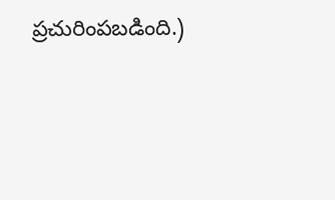ప్రచురింపబడింది.)